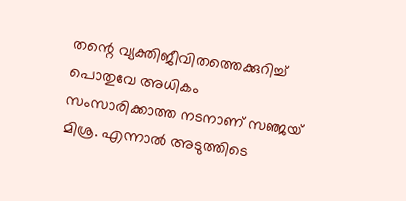തന്റെ വ്യക്തിജീവിതത്തെക്കുറിച്ച് പൊതുവേ അധികം സംസാരിക്കാത്ത നടനാണ് സഞ്ജയ് മിശ്ര. എന്നാൽ അടുത്തിടെ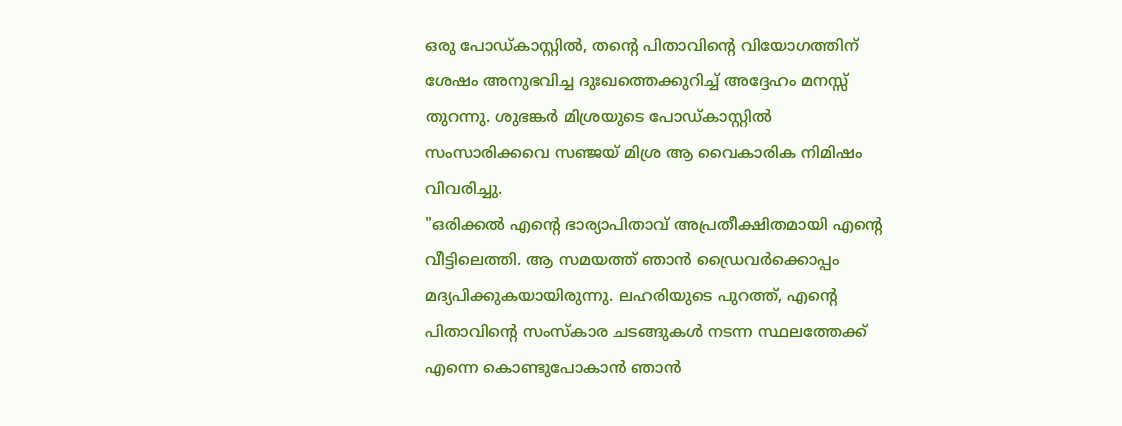ഒരു പോഡ്കാസ്റ്റിൽ, തന്റെ പിതാവിന്റെ വിയോഗത്തിന് ശേഷം അനുഭവിച്ച ദുഃഖത്തെക്കുറിച്ച് അദ്ദേഹം മനസ്സ് തുറന്നു. ശുഭങ്കർ മിശ്രയുടെ പോഡ്കാസ്റ്റിൽ സംസാരിക്കവെ സഞ്ജയ് മിശ്ര ആ വൈകാരിക നിമിഷം വിവരിച്ചു.
"ഒരിക്കൽ എന്റെ ഭാര്യാപിതാവ് അപ്രതീക്ഷിതമായി എന്റെ വീട്ടിലെത്തി. ആ സമയത്ത് ഞാൻ ഡ്രൈവർക്കൊപ്പം മദ്യപിക്കുകയായിരുന്നു. ലഹരിയുടെ പുറത്ത്, എന്റെ പിതാവിന്റെ സംസ്കാര ചടങ്ങുകൾ നടന്ന സ്ഥലത്തേക്ക് എന്നെ കൊണ്ടുപോകാൻ ഞാൻ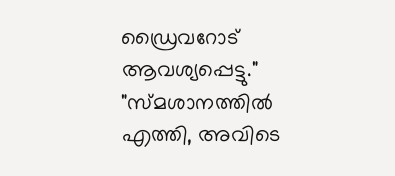ഡ്രൈവറോട് ആവശ്യപ്പെട്ടു."
"സ്മശാനത്തിൽ എത്തി, അവിടെ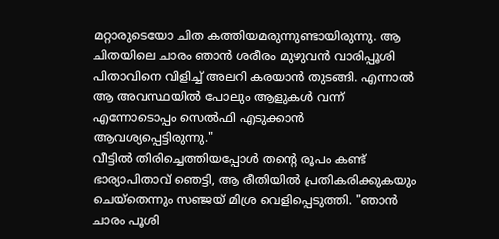മറ്റാരുടെയോ ചിത കത്തിയമരുന്നുണ്ടായിരുന്നു. ആ ചിതയിലെ ചാരം ഞാൻ ശരീരം മുഴുവൻ വാരിപ്പൂശി പിതാവിനെ വിളിച്ച് അലറി കരയാൻ തുടങ്ങി. എന്നാൽ ആ അവസ്ഥയിൽ പോലും ആളുകൾ വന്ന് എന്നോടൊപ്പം സെൽഫി എടുക്കാൻ ആവശ്യപ്പെട്ടിരുന്നു."
വീട്ടിൽ തിരിച്ചെത്തിയപ്പോൾ തന്റെ രൂപം കണ്ട് ഭാര്യാപിതാവ് ഞെട്ടി, ആ രീതിയിൽ പ്രതികരിക്കുകയും ചെയ്തെന്നും സഞ്ജയ് മിശ്ര വെളിപ്പെടുത്തി. "ഞാൻ ചാരം പൂശി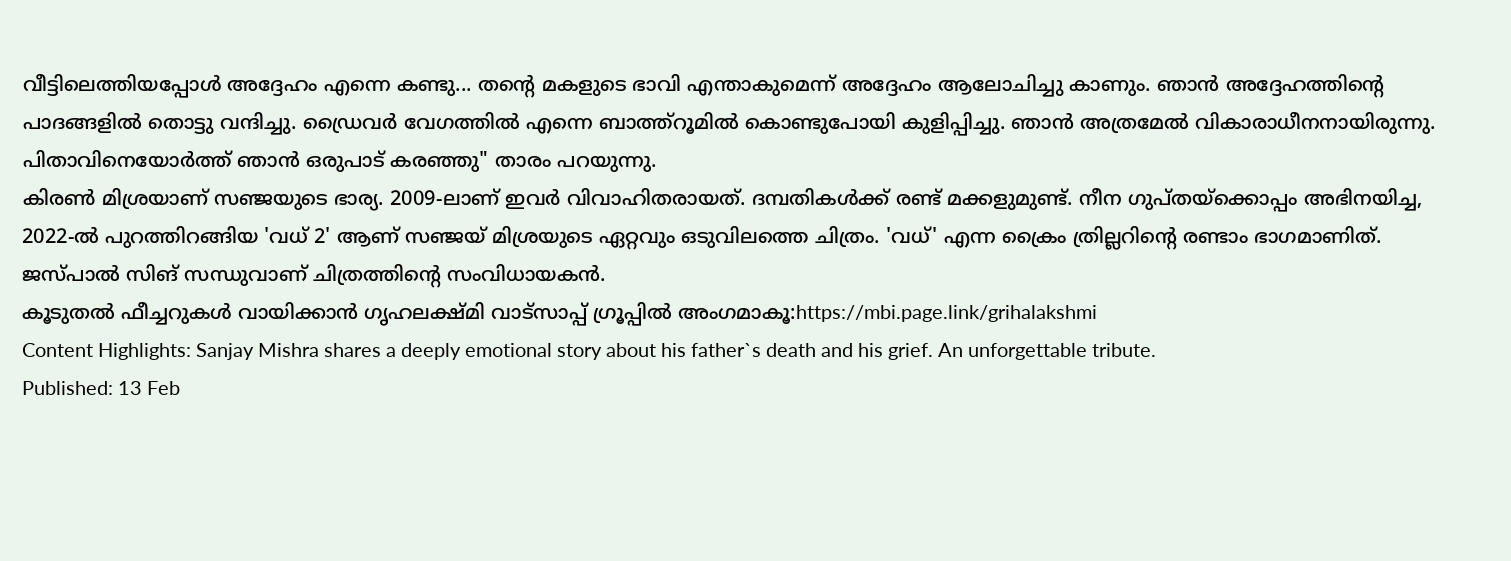വീട്ടിലെത്തിയപ്പോൾ അദ്ദേഹം എന്നെ കണ്ടു... തന്റെ മകളുടെ ഭാവി എന്താകുമെന്ന് അദ്ദേഹം ആലോചിച്ചു കാണും. ഞാൻ അദ്ദേഹത്തിന്റെ പാദങ്ങളിൽ തൊട്ടു വന്ദിച്ചു. ഡ്രൈവർ വേഗത്തിൽ എന്നെ ബാത്ത്റൂമിൽ കൊണ്ടുപോയി കുളിപ്പിച്ചു. ഞാൻ അത്രമേൽ വികാരാധീനനായിരുന്നു. പിതാവിനെയോർത്ത് ഞാൻ ഒരുപാട് കരഞ്ഞു" താരം പറയുന്നു.
കിരൺ മിശ്രയാണ് സഞ്ജയുടെ ഭാര്യ. 2009-ലാണ് ഇവർ വിവാഹിതരായത്. ദമ്പതികൾക്ക് രണ്ട് മക്കളുമുണ്ട്. നീന ഗുപ്തയ്ക്കൊപ്പം അഭിനയിച്ച, 2022-ൽ പുറത്തിറങ്ങിയ 'വധ് 2' ആണ് സഞ്ജയ് മിശ്രയുടെ ഏറ്റവും ഒടുവിലത്തെ ചിത്രം. 'വധ്' എന്ന ക്രൈം ത്രില്ലറിന്റെ രണ്ടാം ഭാഗമാണിത്. ജസ്പാൽ സിങ് സന്ധുവാണ് ചിത്രത്തിന്റെ സംവിധായകൻ.
കൂടുതൽ ഫീച്ചറുകൾ വായിക്കാൻ ഗൃഹലക്ഷ്മി വാട്സാപ്പ് ഗ്രൂപ്പിൽ അംഗമാകൂ:https://mbi.page.link/grihalakshmi
Content Highlights: Sanjay Mishra shares a deeply emotional story about his father`s death and his grief. An unforgettable tribute.
Published: 13 Feb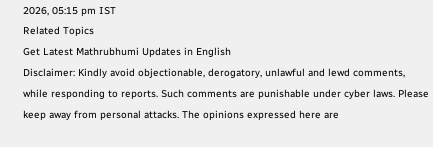2026, 05:15 pm IST
Related Topics
Get Latest Mathrubhumi Updates in English
Disclaimer: Kindly avoid objectionable, derogatory, unlawful and lewd comments, while responding to reports. Such comments are punishable under cyber laws. Please keep away from personal attacks. The opinions expressed here are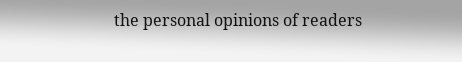the personal opinions of readers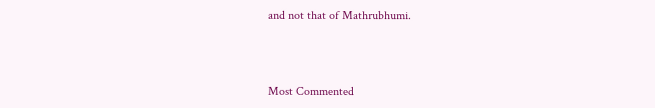and not that of Mathrubhumi.



Most Commented